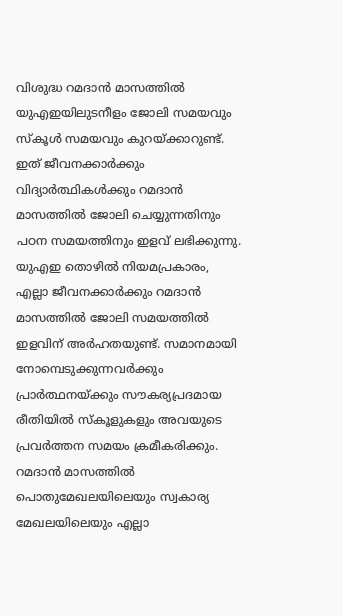വിശുദ്ധ റമദാൻ മാസത്തിൽ യുഎഇയിലുടനീളം ജോലി സമയവും സ്കൂൾ സമയവും കുറയ്ക്കാറുണ്ട്. ഇത് ജീവനക്കാർക്കും വിദ്യാർത്ഥികൾക്കും റമദാൻ മാസത്തിൽ ജോലി ചെയ്യുന്നതിനും പഠന സമയത്തിനും ഇളവ് ലഭിക്കുന്നു. യുഎഇ തൊഴിൽ നിയമപ്രകാരം, എല്ലാ ജീവനക്കാർക്കും റമദാൻ മാസത്തിൽ ജോലി സമയത്തിൽ ഇളവിന് അർഹതയുണ്ട്. സമാനമായി നോമ്പെടുക്കുന്നവർക്കും പ്രാർത്ഥനയ്ക്കും സൗകര്യപ്രദമായ രീതിയിൽ സ്കൂളുകളും അവയുടെ പ്രവർത്തന സമയം ക്രമീകരിക്കും.
റമദാൻ മാസത്തിൽ പൊതുമേഖലയിലെയും സ്വകാര്യ മേഖലയിലെയും എല്ലാ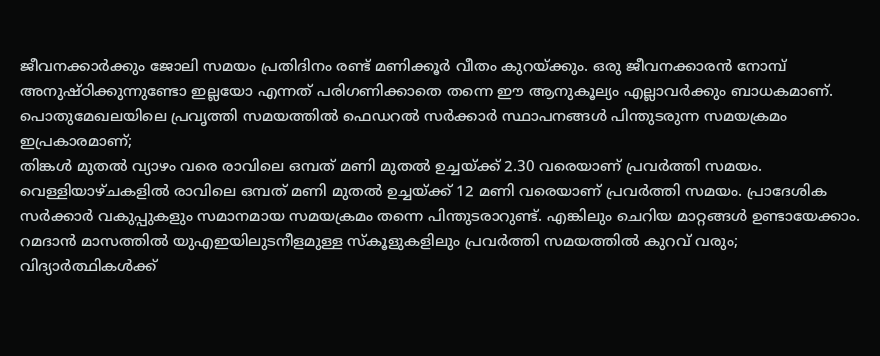ജീവനക്കാർക്കും ജോലി സമയം പ്രതിദിനം രണ്ട് മണിക്കൂർ വീതം കുറയ്ക്കും. ഒരു ജീവനക്കാരൻ നോമ്പ് അനുഷ്ഠിക്കുന്നുണ്ടോ ഇല്ലയോ എന്നത് പരിഗണിക്കാതെ തന്നെ ഈ ആനുകൂല്യം എല്ലാവർക്കും ബാധകമാണ്.
പൊതുമേഖലയിലെ പ്രവൃത്തി സമയത്തിൽ ഫെഡറൽ സർക്കാർ സ്ഥാപനങ്ങൾ പിന്തുടരുന്ന സമയക്രമം ഇപ്രകാരമാണ്;
തിങ്കൾ മുതൽ വ്യാഴം വരെ രാവിലെ ഒമ്പത് മണി മുതൽ ഉച്ചയ്ക്ക് 2.30 വരെയാണ് പ്രവർത്തി സമയം. വെള്ളിയാഴ്ചകളിൽ രാവിലെ ഒമ്പത് മണി മുതൽ ഉച്ചയ്ക്ക് 12 മണി വരെയാണ് പ്രവർത്തി സമയം. പ്രാദേശിക സർക്കാർ വകുപ്പുകളും സമാനമായ സമയക്രമം തന്നെ പിന്തുടരാറുണ്ട്. എങ്കിലും ചെറിയ മാറ്റങ്ങൾ ഉണ്ടായേക്കാം.
റമദാൻ മാസത്തിൽ യുഎഇയിലുടനീളമുള്ള സ്കൂളുകളിലും പ്രവർത്തി സമയത്തിൽ കുറവ് വരും;
വിദ്യാർത്ഥികൾക്ക്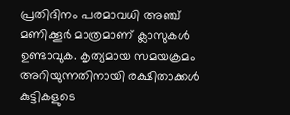പ്രതിദിനം പരമാവധി അഞ്ച് മണിക്കൂർ മാത്രമാണ് ക്ലാസുകൾ ഉണ്ടാവുക. കൃത്യമായ സമയക്രമം അറിയുന്നതിനായി രക്ഷിതാക്കൾ കുട്ടികളുടെ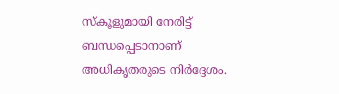സ്കൂളുമായി നേരിട്ട് ബന്ധപ്പെടാനാണ് അധികൃതരുടെ നിർദ്ദേശം.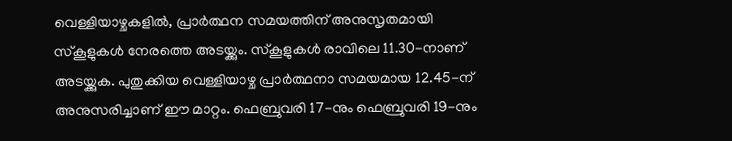വെള്ളിയാഴ്ചകളിൽ, പ്രാർത്ഥന സമയത്തിന് അനുസൃതമായി സ്കൂളുകൾ നേരത്തെ അടയ്ക്കും. സ്കൂളുകൾ രാവിലെ 11.30-നാണ് അടയ്ക്കുക. പുതുക്കിയ വെള്ളിയാഴ്ച പ്രാർത്ഥനാ സമയമായ 12.45-ന് അനുസരിച്ചാണ് ഈ മാറ്റം. ഫെബ്രുവരി 17-നും ഫെബ്രുവരി 19-നും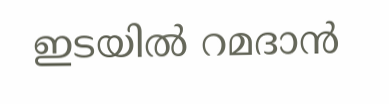ഇടയിൽ റമദാൻ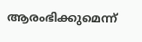ആരംഭിക്കുമെന്ന്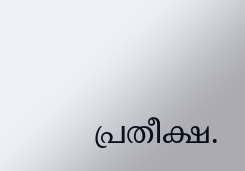പ്രതീക്ഷ.